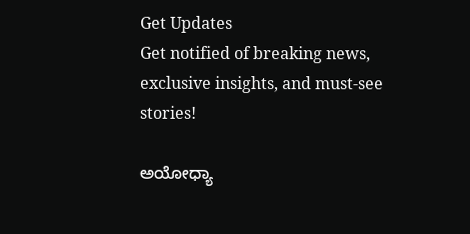Get Updates
Get notified of breaking news, exclusive insights, and must-see stories!

ಅಯೋಧ್ಯಾ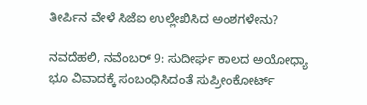ತೀರ್ಪಿನ ವೇಳೆ ಸಿಜೆಐ ಉಲ್ಲೇಖಿಸಿದ ಅಂಶಗಳೇನು?

ನವದೆಹಲಿ, ನವೆಂಬರ್ 9: ಸುದೀರ್ಘ ಕಾಲದ ಅಯೋಧ್ಯಾ ಭೂ ವಿವಾದಕ್ಕೆ ಸಂಬಂಧಿಸಿದಂತೆ ಸುಪ್ರೀಂಕೋರ್ಟ್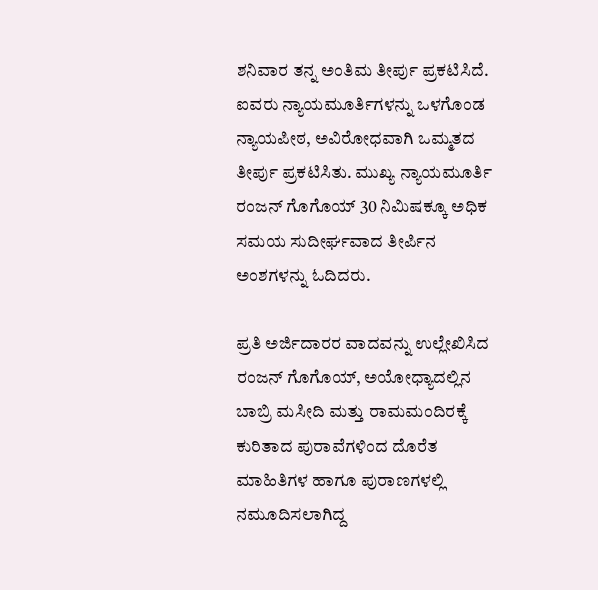ಶನಿವಾರ ತನ್ನ ಅಂತಿಮ ತೀರ್ಪು ಪ್ರಕಟಿಸಿದೆ. ಐವರು ನ್ಯಾಯಮೂರ್ತಿಗಳನ್ನು ಒಳಗೊಂಡ ನ್ಯಾಯಪೀಠ, ಅವಿರೋಧವಾಗಿ ಒಮ್ಮತದ ತೀರ್ಪು ಪ್ರಕಟಿಸಿತು. ಮುಖ್ಯ ನ್ಯಾಯಮೂರ್ತಿ ರಂಜನ್ ಗೊಗೊಯ್ 30 ನಿಮಿಷಕ್ಕೂ ಅಧಿಕ ಸಮಯ ಸುದೀರ್ಘವಾದ ತೀರ್ಪಿನ ಅಂಶಗಳನ್ನು ಓದಿದರು.

ಪ್ರತಿ ಅರ್ಜಿದಾರರ ವಾದವನ್ನು ಉಲ್ಲೇಖಿಸಿದ ರಂಜನ್ ಗೊಗೊಯ್, ಅಯೋಧ್ಯಾದಲ್ಲಿನ ಬಾಬ್ರಿ ಮಸೀದಿ ಮತ್ತು ರಾಮಮಂದಿರಕ್ಕೆ ಕುರಿತಾದ ಪುರಾವೆಗಳಿಂದ ದೊರೆತ ಮಾಹಿತಿಗಳ ಹಾಗೂ ಪುರಾಣಗಳಲ್ಲಿ ನಮೂದಿಸಲಾಗಿದ್ದ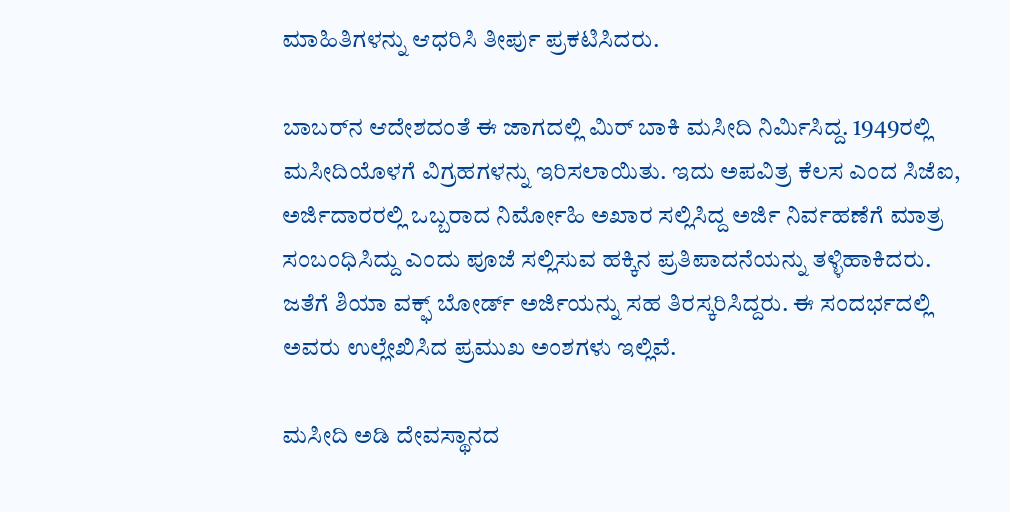ಮಾಹಿತಿಗಳನ್ನು ಆಧರಿಸಿ ತೀರ್ಪು ಪ್ರಕಟಿಸಿದರು.

ಬಾಬರ್‌ನ ಆದೇಶದಂತೆ ಈ ಜಾಗದಲ್ಲಿ ಮಿರ್ ಬಾಕಿ ಮಸೀದಿ ನಿರ್ಮಿಸಿದ್ದ. 1949ರಲ್ಲಿ ಮಸೀದಿಯೊಳಗೆ ವಿಗ್ರಹಗಳನ್ನು ಇರಿಸಲಾಯಿತು. ಇದು ಅಪವಿತ್ರ ಕೆಲಸ ಎಂದ ಸಿಜೆಐ, ಅರ್ಜಿದಾರರಲ್ಲಿ ಒಬ್ಬರಾದ ನಿರ್ಮೋಹಿ ಅಖಾರ ಸಲ್ಲಿಸಿದ್ದ ಅರ್ಜಿ ನಿರ್ವಹಣೆಗೆ ಮಾತ್ರ ಸಂಬಂಧಿಸಿದ್ದು ಎಂದು ಪೂಜೆ ಸಲ್ಲಿಸುವ ಹಕ್ಕಿನ ಪ್ರತಿಪಾದನೆಯನ್ನು ತಳ್ಳಿಹಾಕಿದರು. ಜತೆಗೆ ಶಿಯಾ ವಕ್ಫ್ ಬೋರ್ಡ್ ಅರ್ಜಿಯನ್ನು ಸಹ ತಿರಸ್ಕರಿಸಿದ್ದರು. ಈ ಸಂದರ್ಭದಲ್ಲಿ ಅವರು ಉಲ್ಲೇಖಿಸಿದ ಪ್ರಮುಖ ಅಂಶಗಳು ಇಲ್ಲಿವೆ.

ಮಸೀದಿ ಅಡಿ ದೇವಸ್ಥಾನದ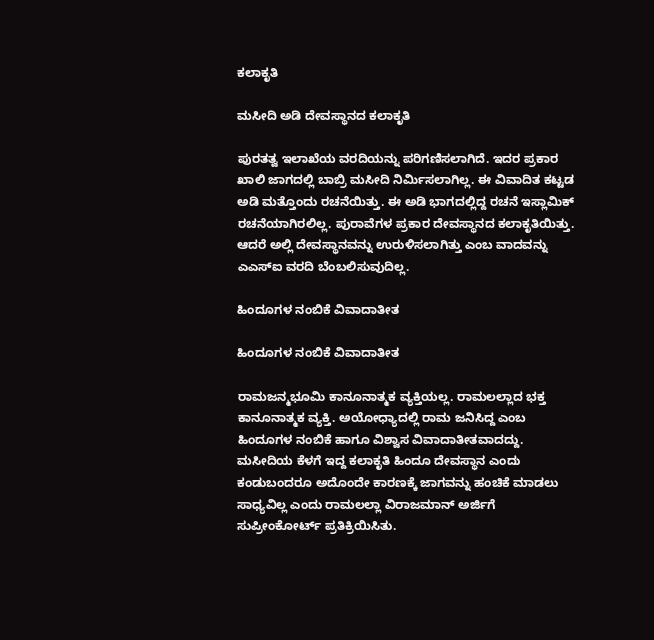ಕಲಾಕೃತಿ

ಮಸೀದಿ ಅಡಿ ದೇವಸ್ಥಾನದ ಕಲಾಕೃತಿ

ಪುರತತ್ವ ಇಲಾಖೆಯ ವರದಿಯನ್ನು ಪರಿಗಣಿಸಲಾಗಿದೆ. ಇದರ ಪ್ರಕಾರ ಖಾಲಿ ಜಾಗದಲ್ಲಿ ಬಾಬ್ರಿ ಮಸೀದಿ ನಿರ್ಮಿಸಲಾಗಿಲ್ಲ. ಈ ವಿವಾದಿತ ಕಟ್ಟಡ ಅಡಿ ಮತ್ತೊಂದು ರಚನೆಯಿತ್ತು. ಈ ಅಡಿ ಭಾಗದಲ್ಲಿದ್ದ ರಚನೆ ಇಸ್ಲಾಮಿಕ್ ರಚನೆಯಾಗಿರಲಿಲ್ಲ. ಪುರಾವೆಗಳ ಪ್ರಕಾರ ದೇವಸ್ಥಾನದ ಕಲಾಕೃತಿಯಿತ್ತು. ಆದರೆ ಅಲ್ಲಿ ದೇವಸ್ಥಾನವನ್ನು ಉರುಳಿಸಲಾಗಿತ್ತು ಎಂಬ ವಾದವನ್ನು ಎಎಸ್‌ಐ ವರದಿ ಬೆಂಬಲಿಸುವುದಿಲ್ಲ.

ಹಿಂದೂಗಳ ನಂಬಿಕೆ ವಿವಾದಾತೀತ

ಹಿಂದೂಗಳ ನಂಬಿಕೆ ವಿವಾದಾತೀತ

ರಾಮಜನ್ಮಭೂಮಿ ಕಾನೂನಾತ್ಮಕ ವ್ಯಕ್ತಿಯಲ್ಲ. ರಾಮಲಲ್ಲಾದ ಭಕ್ತ ಕಾನೂನಾತ್ಮಕ ವ್ಯಕ್ತಿ. ಅಯೋಧ್ಯಾದಲ್ಲಿ ರಾಮ ಜನಿಸಿದ್ದ ಎಂಬ ಹಿಂದೂಗಳ ನಂಬಿಕೆ ಹಾಗೂ ವಿಶ್ವಾಸ ವಿವಾದಾತೀತವಾದದ್ದು. ಮಸೀದಿಯ ಕೆಳಗೆ ಇದ್ದ ಕಲಾಕೃತಿ ಹಿಂದೂ ದೇವಸ್ಥಾನ ಎಂದು ಕಂಡುಬಂದರೂ ಅದೊಂದೇ ಕಾರಣಕ್ಕೆ ಜಾಗವನ್ನು ಹಂಚಿಕೆ ಮಾಡಲು ಸಾಧ್ಯವಿಲ್ಲ ಎಂದು ರಾಮಲಲ್ಲಾ ವಿರಾಜಮಾನ್ ಅರ್ಜಿಗೆ ಸುಪ್ರೀಂಕೋರ್ಟ್ ಪ್ರತಿಕ್ರಿಯಿಸಿತು.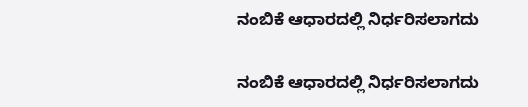ನಂಬಿಕೆ ಆಧಾರದಲ್ಲಿ ನಿರ್ಧರಿಸಲಾಗದು

ನಂಬಿಕೆ ಆಧಾರದಲ್ಲಿ ನಿರ್ಧರಿಸಲಾಗದು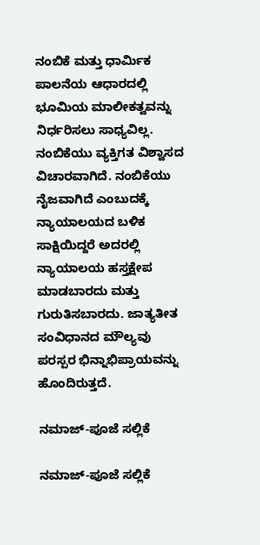ನಂಬಿಕೆ ಮತ್ತು ಧಾರ್ಮಿಕ ಪಾಲನೆಯ ಆಧಾರದಲ್ಲಿ ಭೂಮಿಯ ಮಾಲೀಕತ್ವವನ್ನು ನಿರ್ಧರಿಸಲು ಸಾಧ್ಯವಿಲ್ಲ. ನಂಬಿಕೆಯು ವ್ಯಕ್ತಿಗತ ವಿಶ್ವಾಸದ ವಿಚಾರವಾಗಿದೆ. ನಂಬಿಕೆಯು ನೈಜವಾಗಿದೆ ಎಂಬುದಕ್ಕೆ ನ್ಯಾಯಾಲಯದ ಬಳಿಕ ಸಾಕ್ಷಿಯಿದ್ದರೆ ಅದರಲ್ಲಿ ನ್ಯಾಯಾಲಯ ಹಸ್ತಕ್ಷೇಪ ಮಾಡಬಾರದು ಮತ್ತು ಗುರುತಿಸಬಾರದು. ಜಾತ್ಯತೀತ ಸಂವಿಧಾನದ ಮೌಲ್ಯವು ಪರಸ್ಪರ ಭಿನ್ನಾಭಿಪ್ರಾಯವನ್ನು ಹೊಂದಿರುತ್ತದೆ.

ನಮಾಜ್-ಪೂಜೆ ಸಲ್ಲಿಕೆ

ನಮಾಜ್-ಪೂಜೆ ಸಲ್ಲಿಕೆ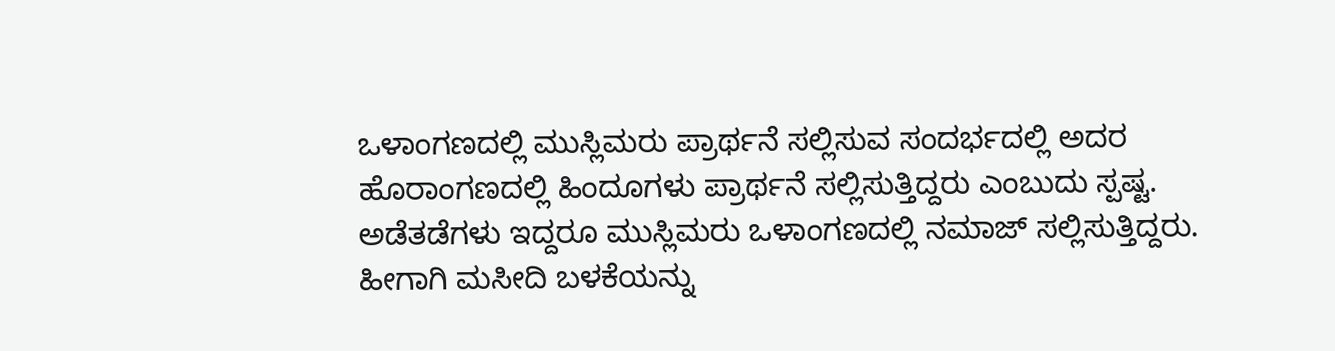ಒಳಾಂಗಣದಲ್ಲಿ ಮುಸ್ಲಿಮರು ಪ್ರಾರ್ಥನೆ ಸಲ್ಲಿಸುವ ಸಂದರ್ಭದಲ್ಲಿ ಅದರ ಹೊರಾಂಗಣದಲ್ಲಿ ಹಿಂದೂಗಳು ಪ್ರಾರ್ಥನೆ ಸಲ್ಲಿಸುತ್ತಿದ್ದರು ಎಂಬುದು ಸ್ಪಷ್ಟ. ಅಡೆತಡೆಗಳು ಇದ್ದರೂ ಮುಸ್ಲಿಮರು ಒಳಾಂಗಣದಲ್ಲಿ ನಮಾಜ್ ಸಲ್ಲಿಸುತ್ತಿದ್ದರು. ಹೀಗಾಗಿ ಮಸೀದಿ ಬಳಕೆಯನ್ನು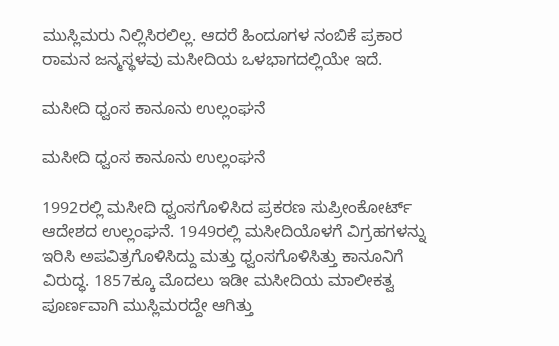ಮುಸ್ಲಿಮರು ನಿಲ್ಲಿಸಿರಲಿಲ್ಲ. ಆದರೆ ಹಿಂದೂಗಳ ನಂಬಿಕೆ ಪ್ರಕಾರ ರಾಮನ ಜನ್ಮಸ್ಥಳವು ಮಸೀದಿಯ ಒಳಭಾಗದಲ್ಲಿಯೇ ಇದೆ.

ಮಸೀದಿ ಧ್ವಂಸ ಕಾನೂನು ಉಲ್ಲಂಘನೆ

ಮಸೀದಿ ಧ್ವಂಸ ಕಾನೂನು ಉಲ್ಲಂಘನೆ

1992ರಲ್ಲಿ ಮಸೀದಿ ಧ್ವಂಸಗೊಳಿಸಿದ ಪ್ರಕರಣ ಸುಪ್ರೀಂಕೋರ್ಟ್ ಆದೇಶದ ಉಲ್ಲಂಘನೆ. 1949ರಲ್ಲಿ ಮಸೀದಿಯೊಳಗೆ ವಿಗ್ರಹಗಳನ್ನು ಇರಿಸಿ ಅಪವಿತ್ರಗೊಳಿಸಿದ್ದು ಮತ್ತು ಧ್ವಂಸಗೊಳಿಸಿತ್ತು ಕಾನೂನಿಗೆ ವಿರುದ್ಧ. 1857ಕ್ಕೂ ಮೊದಲು ಇಡೀ ಮಸೀದಿಯ ಮಾಲೀಕತ್ವ ಪೂರ್ಣವಾಗಿ ಮುಸ್ಲಿಮರದ್ದೇ ಆಗಿತ್ತು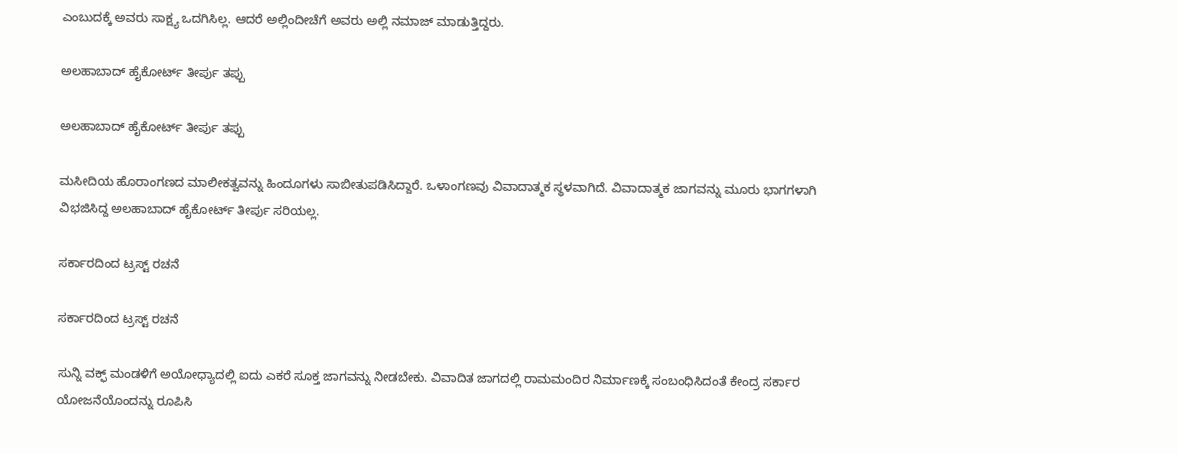ಎಂಬುದಕ್ಕೆ ಅವರು ಸಾಕ್ಷ್ಯ ಒದಗಿಸಿಲ್ಲ. ಆದರೆ ಅಲ್ಲಿಂದೀಚೆಗೆ ಅವರು ಅಲ್ಲಿ ನಮಾಜ್ ಮಾಡುತ್ತಿದ್ದರು.

ಅಲಹಾಬಾದ್ ಹೈಕೋರ್ಟ್ ತೀರ್ಪು ತಪ್ಪು

ಅಲಹಾಬಾದ್ ಹೈಕೋರ್ಟ್ ತೀರ್ಪು ತಪ್ಪು

ಮಸೀದಿಯ ಹೊರಾಂಗಣದ ಮಾಲೀಕತ್ವವನ್ನು ಹಿಂದೂಗಳು ಸಾಬೀತುಪಡಿಸಿದ್ದಾರೆ. ಒಳಾಂಗಣವು ವಿವಾದಾತ್ಮಕ ಸ್ಥಳವಾಗಿದೆ. ವಿವಾದಾತ್ಮಕ ಜಾಗವನ್ನು ಮೂರು ಭಾಗಗಳಾಗಿ ವಿಭಜಿಸಿದ್ದ ಅಲಹಾಬಾದ್ ಹೈಕೋರ್ಟ್ ತೀರ್ಪು ಸರಿಯಲ್ಲ.

ಸರ್ಕಾರದಿಂದ ಟ್ರಸ್ಟ್ ರಚನೆ

ಸರ್ಕಾರದಿಂದ ಟ್ರಸ್ಟ್ ರಚನೆ

ಸುನ್ನಿ ವಕ್ಫ್ ಮಂಡಳಿಗೆ ಅಯೋಧ್ಯಾದಲ್ಲಿ ಐದು ಎಕರೆ ಸೂಕ್ತ ಜಾಗವನ್ನು ನೀಡಬೇಕು. ವಿವಾದಿತ ಜಾಗದಲ್ಲಿ ರಾಮಮಂದಿರ ನಿರ್ಮಾಣಕ್ಕೆ ಸಂಬಂಧಿಸಿದಂತೆ ಕೇಂದ್ರ ಸರ್ಕಾರ ಯೋಜನೆಯೊಂದನ್ನು ರೂಪಿಸಿ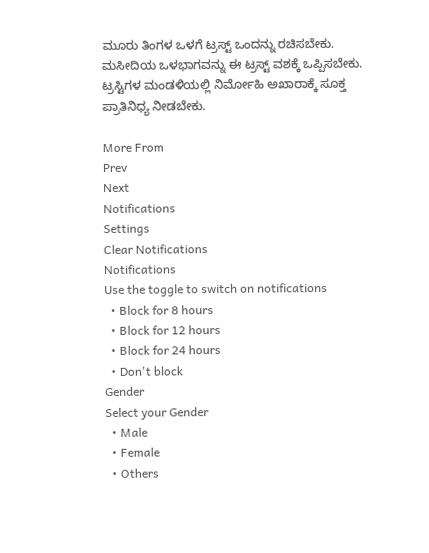ಮೂರು ತಿಂಗಳ ಒಳಗೆ ಟ್ರಸ್ಟ್ ಒಂದನ್ನು ರಚಿಸಬೇಕು. ಮಸೀದಿಯ ಒಳಭಾಗವನ್ನು ಈ ಟ್ರಸ್ಟ್ ವಶಕ್ಕೆ ಒಪ್ಪಿಸಬೇಕು. ಟ್ರಸ್ಟಿಗಳ ಮಂಡಳಿಯಲ್ಲಿ ನಿರ್ಮೋಹಿ ಅಖಾರಾಕ್ಕೆ ಸೂಕ್ತ ಪ್ರಾತಿನಿಧ್ಯ ನೀಡಬೇಕು.

More From
Prev
Next
Notifications
Settings
Clear Notifications
Notifications
Use the toggle to switch on notifications
  • Block for 8 hours
  • Block for 12 hours
  • Block for 24 hours
  • Don't block
Gender
Select your Gender
  • Male
  • Female
  • Others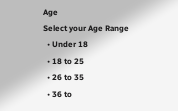Age
Select your Age Range
  • Under 18
  • 18 to 25
  • 26 to 35
  • 36 to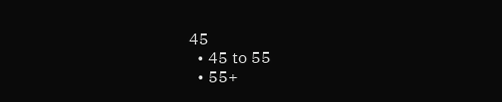45
  • 45 to 55
  • 55+